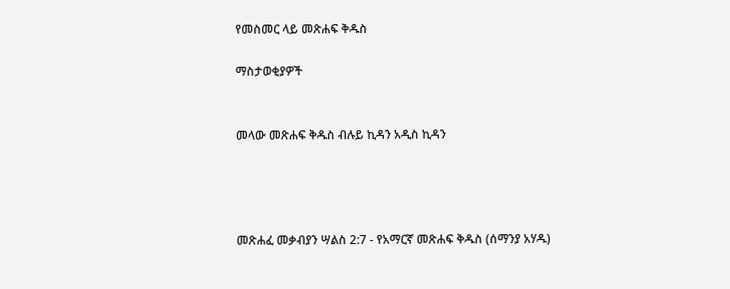የመስመር ላይ መጽሐፍ ቅዱስ

ማስታወቂያዎች


መላው መጽሐፍ ቅዱስ ብሉይ ኪዳን አዲስ ኪዳን




መጽሐፈ መቃብያን ሣልስ 2:7 - የአማርኛ መጽሐፍ ቅዱስ (ሰማንያ አሃዱ)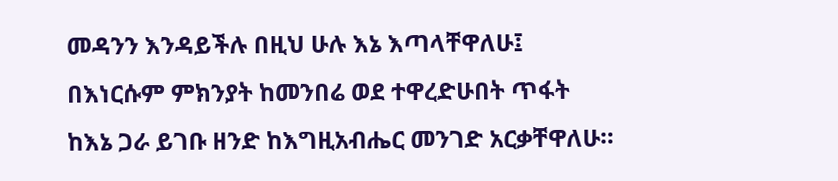መዳንን እንዳይችሉ በዚህ ሁሉ እኔ እጣላቸዋለሁ፤ በእነርሱም ምክንያት ከመንበሬ ወደ ተዋረድሁበት ጥፋት ከእኔ ጋራ ይገቡ ዘንድ ከእግዚአብሔር መንገድ አርቃቸዋለሁ።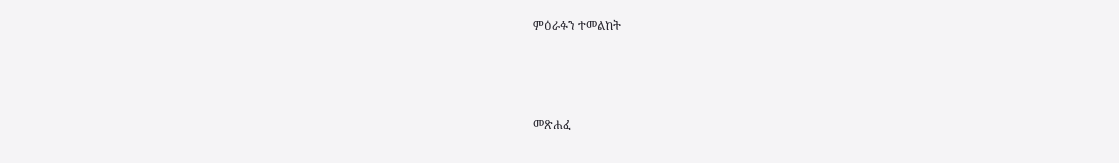ምዕራፉን ተመልከት



መጽሐፈ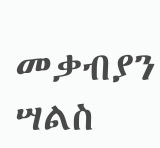መቃብያን ሣልስ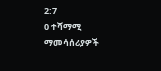2:7
0 ተሻማሚ ማመሳሰሪያዎች